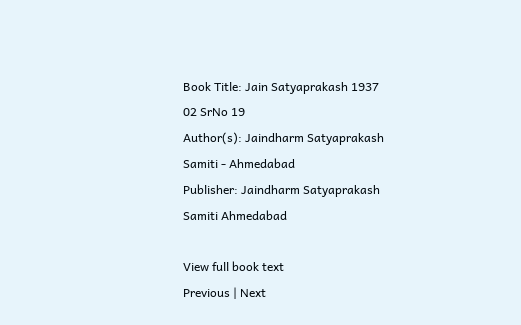Book Title: Jain Satyaprakash 1937 02 SrNo 19
Author(s): Jaindharm Satyaprakash Samiti - Ahmedabad
Publisher: Jaindharm Satyaprakash Samiti Ahmedabad

View full book text
Previous | Next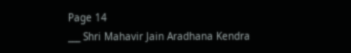Page 14
___ Shri Mahavir Jain Aradhana Kendra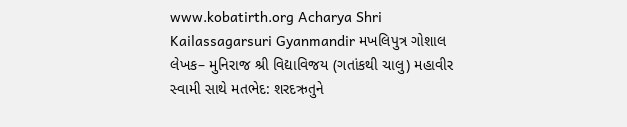www.kobatirth.org Acharya Shri Kailassagarsuri Gyanmandir મખલિપુત્ર ગોશાલ લેખક– મુનિરાજ શ્રી વિદ્યાવિજય (ગતાંકથી ચાલુ) મહાવીર સ્વામી સાથે મતભેદ: શરદઋતુને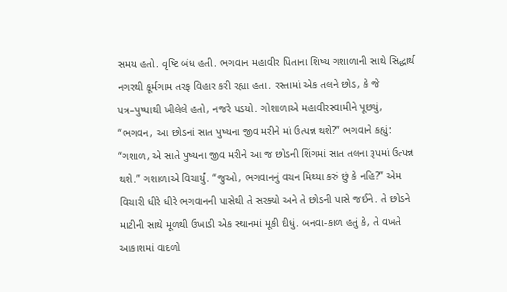સમય હતો. વૃષ્ટિ બંધ હતી. ભગવાન મહાવીર પિતાના શિષ્ય ગશાળાની સાથે સિદ્ધાર્થ નગરથી કૂર્મગામ તરફ વિહાર કરી રહ્યા હતા. રસ્તામાં એક તલને છોડ, કે જે પત્ર–પુષ્પાથી ખીલેલે હતો, નજરે પડયો. ગોશાળાએ મહાવીરસ્વામીને પૂછયું, “ભગવન, આ છોડનાં સાત પુષ્યના જીવ મરીને માં ઉત્પન્ન થશે?” ભગવાને કહ્યું: “ગશાળ, એ સાતે પુષ્યના જીવ મરીને આ જ છોડની શિંગમાં સાત તલના રૂપમાં ઉત્પન્ન થશે.” ગશાળાએ વિચાર્યું. “જુઓ, ભગવાનનું વચન મિથ્યા કરું છું કે નહિ?” એમ વિચારી ધીરે ધીરે ભગવાનની પાસેથી તે સરક્યો અને તે છોડની પાસે જઈને. તે છોડને માટીની સાથે મૂળથી ઉખાડી એક સ્થાનમાં મૂકી દીધું. બનવા-કાળ હતું કે, તે વખતે આકાશમાં વાદળો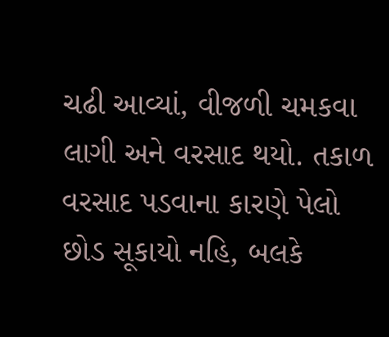ચઢી આવ્યાં, વીજળી ચમકવા લાગી અને વરસાદ થયો. તકાળ વરસાદ પડવાના કારણે પેલો છોડ સૂકાયો નહિ, બલકે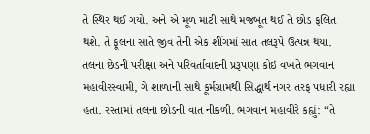તે સ્થિર થઈ ગયો. અને એ મૂળ માટી સાથે મજબૂત થઈ તે છોડ ફલિત થશે. તે ફૂલના સાતે જીવ તેની એક શીંગમાં સાત તલરૂપે ઉત્પન્ન થયા. તલના છેડની પરીક્ષા અને પરિવર્તાવાદની પ્રરૂપણા કોઇ વખતે ભગવાન મહાવીરસ્વામી, ગે શાળાની સાથે કૂર્મગ્રામથી સિદ્ધાર્થ નગર તરફ પધારી રહ્યા હતા. રસ્તામાં તલના છોડની વાત નીકળી. ભગવાન મહાવીરે કહ્યું: “તે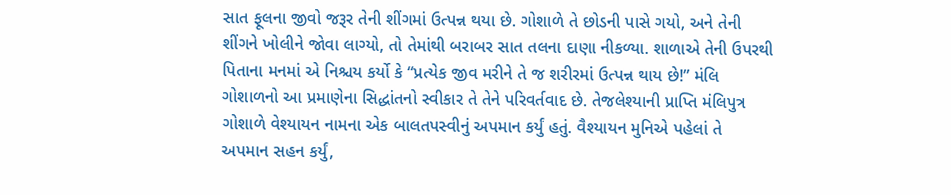સાત ફૂલના જીવો જરૂર તેની શીંગમાં ઉત્પન્ન થયા છે. ગોશાળે તે છોડની પાસે ગયો, અને તેની શીંગને ખોલીને જોવા લાગ્યો, તો તેમાંથી બરાબર સાત તલના દાણા નીકળ્યા. શાળાએ તેની ઉપરથી પિતાના મનમાં એ નિશ્ચય કર્યો કે “પ્રત્યેક જીવ મરીને તે જ શરીરમાં ઉત્પન્ન થાય છે!” મંલિ ગોશાળનો આ પ્રમાણેના સિદ્ધાંતનો સ્વીકાર તે તેને પરિવર્તવાદ છે. તેજલેશ્યાની પ્રાપ્તિ મંલિપુત્ર ગોશાળે વેશ્યાયન નામના એક બાલતપસ્વીનું અપમાન કર્યું હતું. વૈશ્યાયન મુનિએ પહેલાં તે અપમાન સહન કર્યું,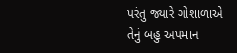પરંતુ જ્યારે ગોશાળાએ તેનું બહુ અપમાન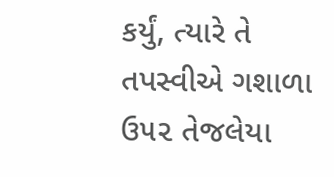કર્યું, ત્યારે તે તપસ્વીએ ગશાળા ઉ૫૨ તેજલેયા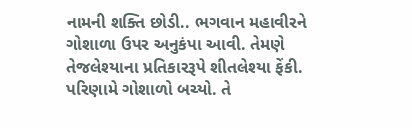નામની શક્તિ છોડી.. ભગવાન મહાવીરને ગોશાળા ઉપર અનુકંપા આવી. તેમણે તેજલેશ્યાના પ્રતિકારરૂપે શીતલેશ્યા ફેંકી. પરિણામે ગોશાળો બચ્યો. તે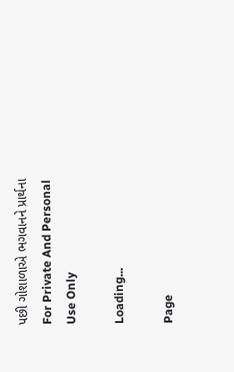પછી ગોશાળાએ ભગવાનને પ્રાર્થના For Private And Personal Use Only

Loading...

Page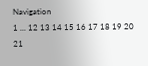Navigation
1 ... 12 13 14 15 16 17 18 19 20 21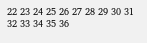22 23 24 25 26 27 28 29 30 31 32 33 34 35 36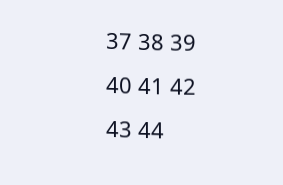37 38 39 40 41 42 43 44